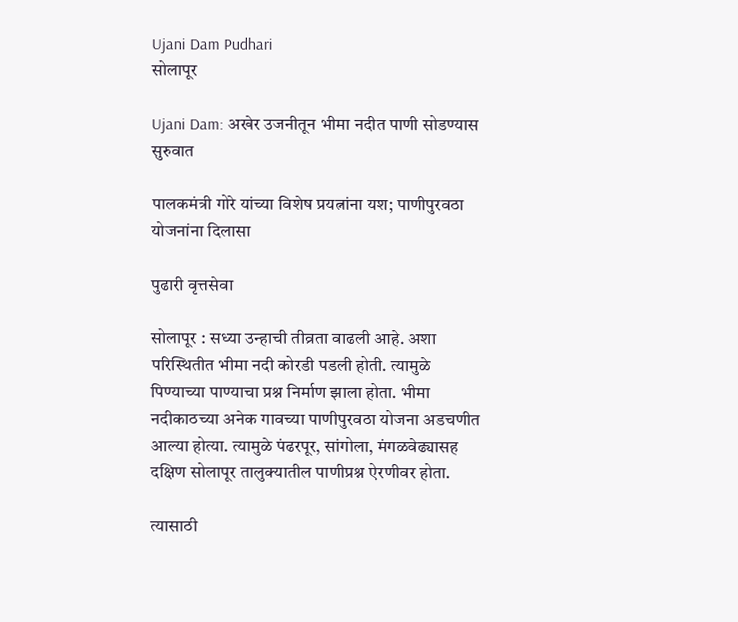Ujani Dam Pudhari
सोलापूर

Ujani Dam: अखेर उजनीतून भीमा नदीत पाणी सोडण्यास सुरुवात

पालकमंत्री गोरे यांच्या विशेष प्रयत्नांना यश; पाणीपुरवठा योजनांना दिलासा

पुढारी वृत्तसेवा

सोलापूर : सध्या उन्हाची तीव्रता वाढली आहे. अशा परिस्थितीत भीमा नदी कोरडी पडली होती. त्यामुळे पिण्याच्या पाण्याचा प्रश्न निर्माण झाला होता. भीमा नदीकाठच्या अनेक गावच्या पाणीपुरवठा योजना अडचणीत आल्या होत्या. त्यामुळे पंढरपूर, सांगोला, मंगळवेढ्यासह दक्षिण सोलापूर तालुक्यातील पाणीप्रश्न ऐरणीवर होता.

त्यासाठी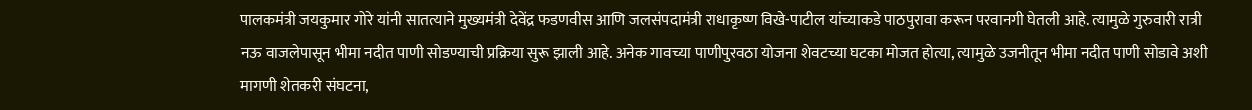पालकमंत्री जयकुमार गोरे यांनी सातत्याने मुख्यमंत्री देवेंद्र फडणवीस आणि जलसंपदामंत्री राधाकृष्ण विखे-पाटील यांच्याकडे पाठपुरावा करून परवानगी घेतली आहे. त्यामुळे गुरुवारी रात्री नऊ वाजलेपासून भीमा नदीत पाणी सोडण्याची प्रक्रिया सुरू झाली आहे. अनेक गावच्या पाणीपुरवठा योजना शेवटच्या घटका मोजत होत्या, त्यामुळे उजनीतून भीमा नदीत पाणी सोडावे अशी मागणी शेतकरी संघटना,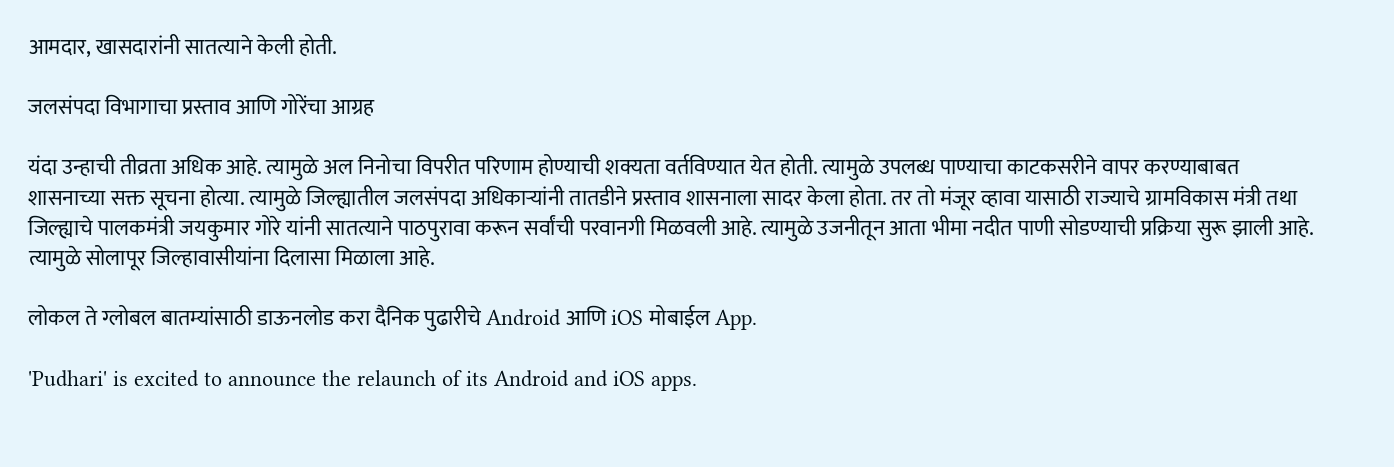आमदार, खासदारांनी सातत्याने केली होती.

जलसंपदा विभागाचा प्रस्ताव आणि गोरेंचा आग्रह

यंदा उन्हाची तीव्रता अधिक आहे. त्यामुळे अल निनोचा विपरीत परिणाम होण्याची शक्यता वर्तविण्यात येत होती. त्यामुळे उपलब्ध पाण्याचा काटकसरीने वापर करण्याबाबत शासनाच्या सक्त सूचना होत्या. त्यामुळे जिल्ह्यातील जलसंपदा अधिकाऱ्यांनी तातडीने प्रस्ताव शासनाला सादर केला होता. तर तो मंजूर व्हावा यासाठी राज्याचे ग्रामविकास मंत्री तथा जिल्ह्याचे पालकमंत्री जयकुमार गोरे यांनी सातत्याने पाठपुरावा करून सर्वांची परवानगी मिळवली आहे. त्यामुळे उजनीतून आता भीमा नदीत पाणी सोडण्याची प्रक्रिया सुरू झाली आहे. त्यामुळे सोलापूर जिल्हावासीयांना दिलासा मिळाला आहे.

लोकल ते ग्लोबल बातम्यांसाठी डाऊनलोड करा दैनिक पुढारीचे Android आणि iOS मोबाईल App.

'Pudhari' is excited to announce the relaunch of its Android and iOS apps.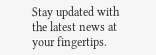Stay updated with the latest news at your fingertips.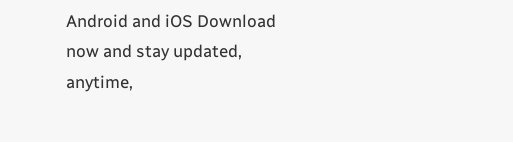Android and iOS Download now and stay updated, anytime,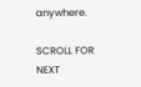anywhere.

SCROLL FOR NEXT